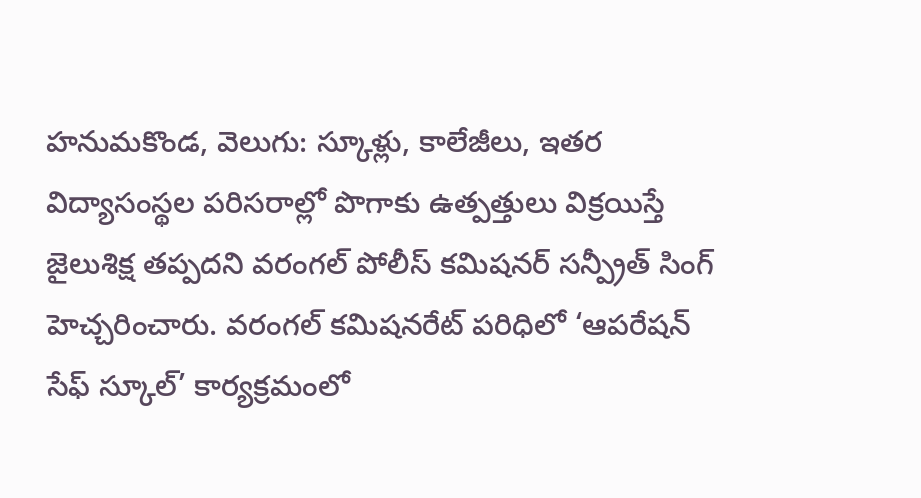హనుమకొండ, వెలుగు: స్కూళ్లు, కాలేజీలు, ఇతర విద్యాసంస్థల పరిసరాల్లో పొగాకు ఉత్పత్తులు విక్రయిస్తే జైలుశిక్ష తప్పదని వరంగల్ పోలీస్ కమిషనర్ సన్ప్రీత్ సింగ్ హెచ్చరించారు. వరంగల్ కమిషనరేట్ పరిధిలో ‘ఆపరేషన్ సేఫ్ స్కూల్’ కార్యక్రమంలో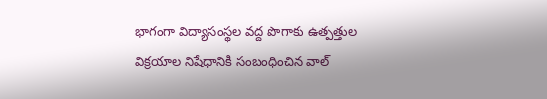భాగంగా విద్యాసంస్థల వద్ద పొగాకు ఉత్పత్తుల విక్రయాల నిషేధానికి సంబంధించిన వాల్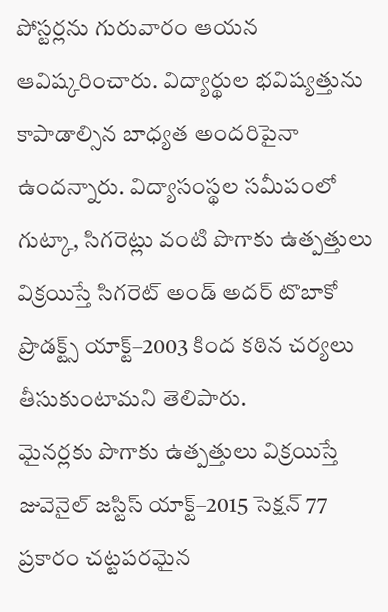పోస్టర్లను గురువారం ఆయన ఆవిష్కరించారు. విద్యార్థుల భవిష్యత్తును కాపాడాల్సిన బాధ్యత అందరిపైనా ఉందన్నారు. విద్యాసంస్థల సమీపంలో గుట్కా, సిగరెట్లు వంటి పొగాకు ఉత్పత్తులు విక్రయిస్తే సిగరెట్ అండ్ అదర్ టొబాకో ప్రొడక్ట్స్ యాక్ట్–2003 కింద కఠిన చర్యలు తీసుకుంటామని తెలిపారు.
మైనర్లకు పొగాకు ఉత్పత్తులు విక్రయిస్తే జువెనైల్ జస్టిస్ యాక్ట్–2015 సెక్షన్ 77 ప్రకారం చట్టపరమైన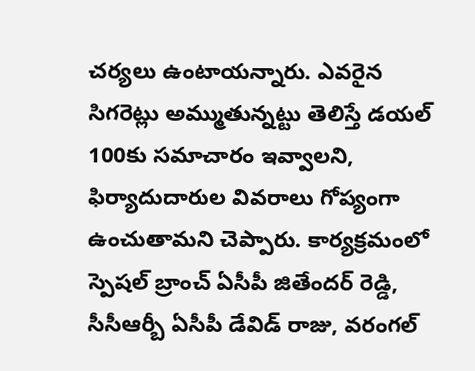చర్యలు ఉంటాయన్నారు. ఎవరైన సిగరెట్లు అమ్ముతున్నట్టు తెలిస్తే డయల్ 100కు సమాచారం ఇవ్వాలని, ఫిర్యాదుదారుల వివరాలు గోప్యంగా ఉంచుతామని చెప్పారు. కార్యక్రమంలో స్పెషల్ బ్రాంచ్ ఏసీపీ జితేందర్ రెడ్డి, సీసీఆర్బీ ఏసీపీ డేవిడ్ రాజు, వరంగల్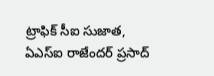ట్రాఫిక్ సీఐ సుజాత, ఏఎస్ఐ రాజేందర్ ప్రసాద్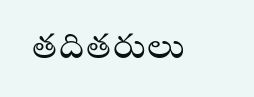తదితరులు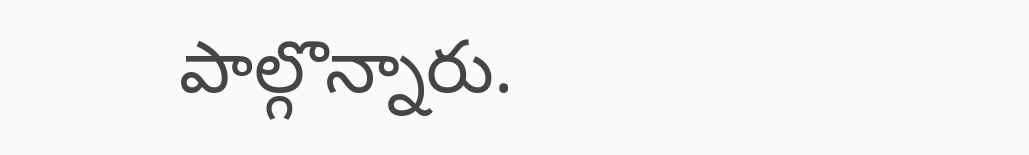పాల్గొన్నారు.